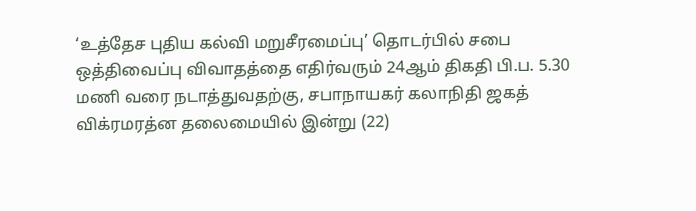‘உத்தேச புதிய கல்வி மறுசீரமைப்பு’ தொடர்பில் சபை ஒத்திவைப்பு விவாதத்தை எதிர்வரும் 24ஆம் திகதி பி.ப. 5.30 மணி வரை நடாத்துவதற்கு, சபாநாயகர் கலாநிதி ஜகத் விக்ரமரத்ன தலைமையில் இன்று (22)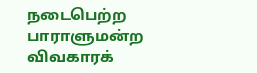நடைபெற்ற பாராளுமன்ற விவகாரக்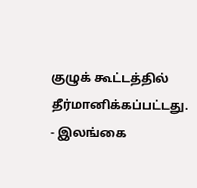குழுக் கூட்டத்தில் தீர்மானிக்கப்பட்டது.
- இலங்கை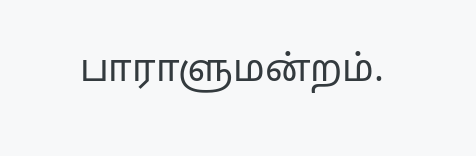பாராளுமன்றம்.